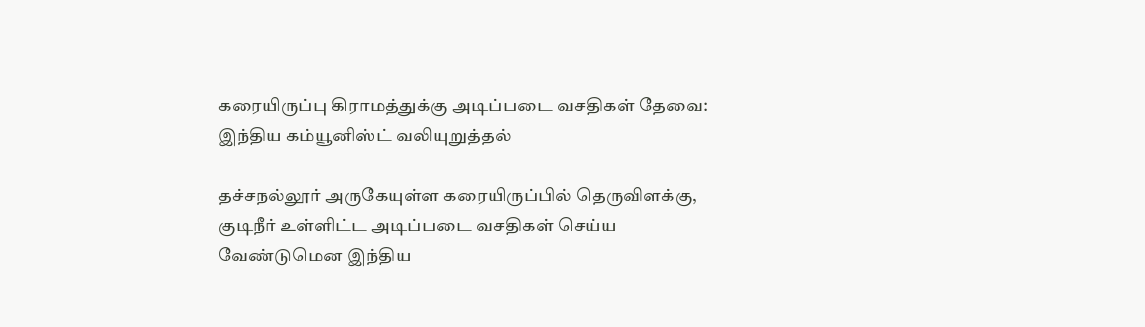கரையிருப்பு கிராமத்துக்கு அடிப்படை வசதிகள் தேவை: இந்திய கம்யூனிஸ்ட் வலியுறுத்தல்

தச்சநல்லூர் அருகேயுள்ள கரையிருப்பில் தெருவிளக்கு, குடிநீர் உள்ளிட்ட அடிப்படை வசதிகள் செய்ய வேண்டுமென இந்திய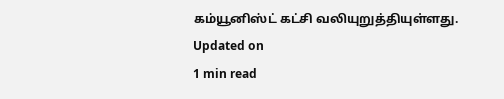கம்யூனிஸ்ட் கட்சி வலியுறுத்தியுள்ளது.
Updated on
1 min read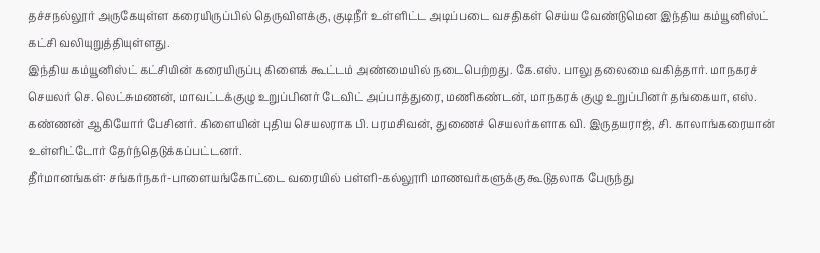தச்சநல்லூர் அருகேயுள்ள கரையிருப்பில் தெருவிளக்கு, குடிநீர் உள்ளிட்ட அடிப்படை வசதிகள் செய்ய வேண்டுமென இந்திய கம்யூனிஸ்ட் கட்சி வலியுறுத்தியுள்ளது.
இந்திய கம்யூனிஸ்ட் கட்சியின் கரையிருப்பு கிளைக் கூட்டம் அண்மையில் நடைபெற்றது. கே.எஸ். பாலு தலைமை வகித்தார். மாநகரச் செயலர் செ. லெட்சுமணன், மாவட்டக்குழு உறுப்பினர் டேவிட் அப்பாத்துரை, மணிகண்டன், மாநகரக் குழு உறுப்பினர் தங்கையா, எஸ். கண்ணன் ஆகியோர் பேசினர். கிளையின் புதிய செயலராக பி. பரமசிவன், துணைச் செயலர்களாக வி. இருதயராஜ், சி. காலாங்கரையான் உள்ளிட்டோர் தேர்ந்தெடுக்கப்பட்டனர்.
தீர்மானங்கள்: சங்கர்நகர்-பாளையங்கோட்டை வரையில் பள்ளி-கல்லூரி மாணவர்களுக்கு கூடுதலாக பேருந்து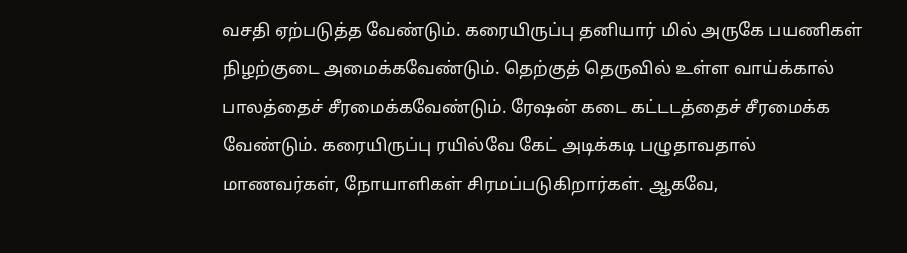வசதி ஏற்படுத்த வேண்டும். கரையிருப்பு தனியார் மில் அருகே பயணிகள் நிழற்குடை அமைக்கவேண்டும். தெற்குத் தெருவில் உள்ள வாய்க்கால் பாலத்தைச் சீரமைக்கவேண்டும். ரேஷன் கடை கட்டடத்தைச் சீரமைக்க வேண்டும். கரையிருப்பு ரயில்வே கேட் அடிக்கடி பழுதாவதால் மாணவர்கள், நோயாளிகள் சிரமப்படுகிறார்கள். ஆகவே,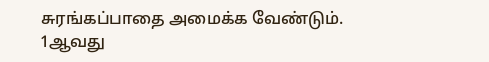சுரங்கப்பாதை அமைக்க வேண்டும்.
1ஆவது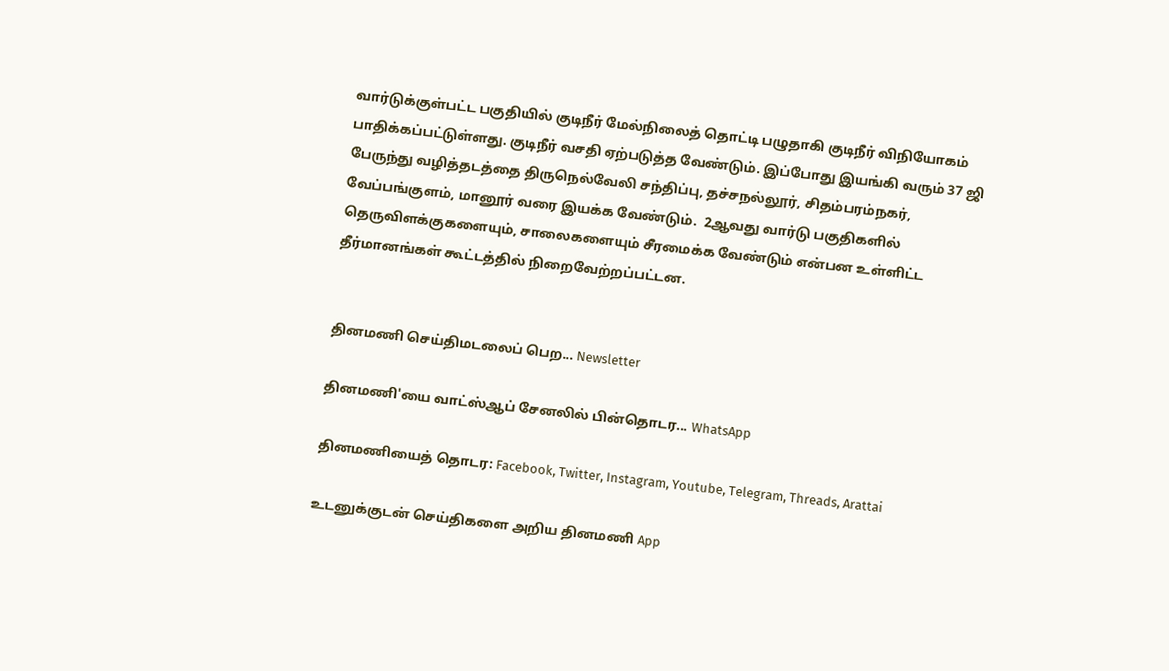வார்டுக்குள்பட்ட பகுதியில் குடிநீர் மேல்நிலைத் தொட்டி பழுதாகி குடிநீர் விநியோகம் பாதிக்கப்பட்டுள்ளது. குடிநீர் வசதி ஏற்படுத்த வேண்டும். இப்போது இயங்கி வரும் 37 ஜி பேருந்து வழித்தடத்தை திருநெல்வேலி சந்திப்பு, தச்சநல்லூர், சிதம்பரம்நகர், வேப்பங்குளம், மானூர் வரை இயக்க வேண்டும்.  2ஆவது வார்டு பகுதிகளில் தெருவிளக்குகளையும், சாலைகளையும் சீரமைக்க வேண்டும் என்பன உள்ளிட்ட தீர்மானங்கள் கூட்டத்தில் நிறைவேற்றப்பட்டன.


தினமணி செய்திமடலைப் பெற... Newsletter

தினமணி'யை வாட்ஸ்ஆப் சேனலில் பின்தொடர... WhatsApp

தினமணியைத் தொடர: Facebook, Twitter, Instagram, Youtube, Telegram, Threads, Arattai

உடனுக்குடன் செய்திகளை அறிய தினமணி App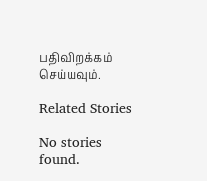பதிவிறக்கம் செய்யவும்.

Related Stories

No stories found.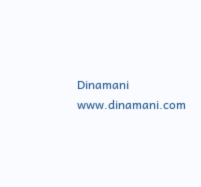Dinamani
www.dinamani.com